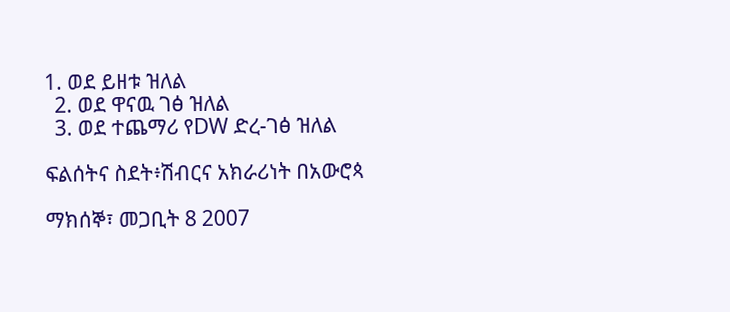1. ወደ ይዘቱ ዝለል
  2. ወደ ዋናዉ ገፅ ዝለል
  3. ወደ ተጨማሪ የDW ድረ-ገፅ ዝለል

ፍልሰትና ስደት፥ሽብርና አክራሪነት በአውሮጳ

ማክሰኞ፣ መጋቢት 8 2007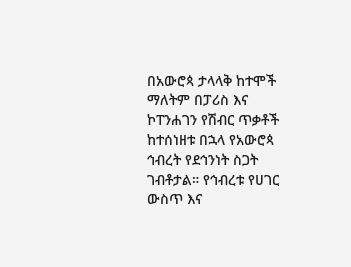በአውሮጳ ታላላቅ ከተሞች ማለትም በፓሪስ እና ኮፐንሐገን የሽብር ጥቃቶች ከተሰነዘቱ በኋላ የአውሮጳ ኅብረት የደኅንነት ስጋት ገብቶታል። የኅብረቱ የሀገር ውስጥ እና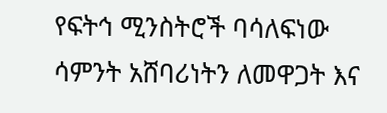የፍትኅ ሚንስትሮች ባሳለፍነው ሳምንት አሸባሪነትን ለመዋጋት እና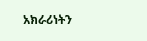አክራሪነትን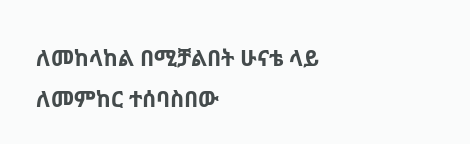ለመከላከል በሚቻልበት ሁናቴ ላይ ለመምከር ተሰባስበው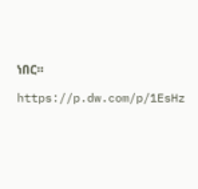ነበር።

https://p.dw.com/p/1EsHz